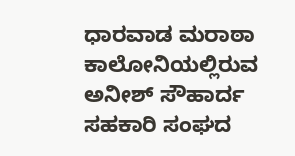ಧಾರವಾಡ ಮರಾಠಾ ಕಾಲೋನಿಯಲ್ಲಿರುವ ಅನೀಶ್ ಸೌಹಾರ್ದ ಸಹಕಾರಿ ಸಂಘದ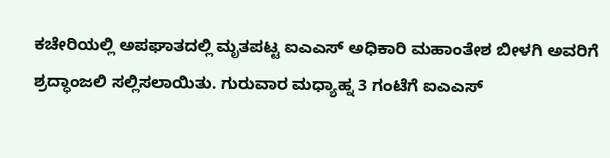ಕಚೇರಿಯಲ್ಲಿ ಅಪಘಾತದಲ್ಲಿ ಮೃತಪಟ್ಟ ಐಎಎಸ್ ಅಧಿಕಾರಿ ಮಹಾಂತೇಶ ಬೀಳಗಿ ಅವರಿಗೆ ಶ್ರದ್ಧಾಂಜಲಿ ಸಲ್ಲಿಸಲಾಯಿತು. ಗುರುವಾರ ಮಧ್ಯಾಹ್ನ 3 ಗಂಟೆಗೆ ಐಎಎಸ್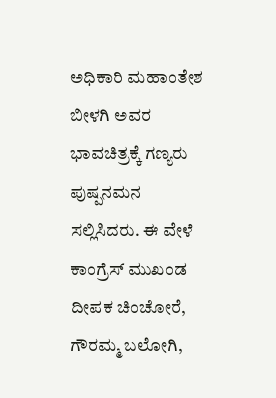ಅಧಿಕಾರಿ ಮಹಾಂತೇಶ ಬೀಳಗಿ ಅವರ ಭಾವಚಿತ್ರಕ್ಕೆ ಗಣ್ಯರು ಪುಷ್ಪನಮನ ಸಲ್ಲಿಸಿದರು. ಈ ವೇಳೆ ಕಾಂಗ್ರೆಸ್ ಮುಖಂಡ ದೀಪಕ ಚಿಂಚೋರೆ, ಗೌರಮ್ಮ ಬಲೋಗಿ,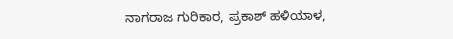ನಾಗರಾಜ ಗುರಿಕಾರ, ಪ್ರಕಾಶ್ ಹಳಿಯಾಳ,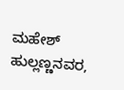ಮಹೇಶ್ ಹುಲ್ಲಣ್ಣನವರ,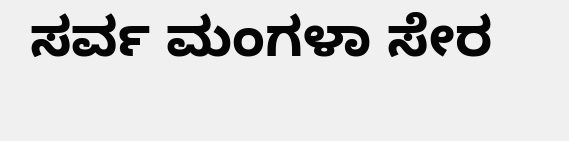ಸರ್ವ ಮಂಗಳಾ ಸೇರ